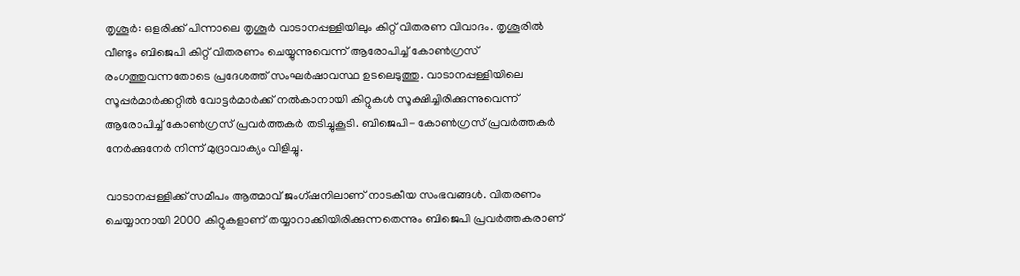തൃശൂര്‍: ഒളരിക്ക് പിന്നാലെ തൃശൂര്‍ വാടാനപ്പള്ളിയിലും കിറ്റ് വിതരണ വിവാദം. തൃശൂരില്‍ വീണ്ടും ബിജെപി കിറ്റ് വിതരണം ചെയ്യുന്നുവെന്ന് ആരോപിച്ച് കോണ്‍ഗ്രസ് രംഗത്തുവന്നതോടെ പ്രദേശത്ത് സംഘര്‍ഷാവസ്ഥ ഉടലെടുത്തു. വാടാനപ്പള്ളിയിലെ സൂപ്പര്‍മാര്‍ക്കറ്റില്‍ വോട്ടര്‍മാര്‍ക്ക് നല്‍കാനായി കിറ്റുകള്‍ സൂക്ഷിച്ചിരിക്കുന്നുവെന്ന് ആരോപിച്ച് കോണ്‍ഗ്രസ് പ്രവര്‍ത്തകര്‍ തടിച്ചുകൂടി. ബിജെപി- കോണ്‍ഗ്രസ് പ്രവര്‍ത്തകര്‍ നേര്‍ക്കുനേര്‍ നിന്ന് മുദ്രാവാക്യം വിളിച്ചു.

വാടാനപ്പള്ളിക്ക് സമീപം ആത്മാവ് ജംഗ്ഷനിലാണ് നാടകീയ സംഭവങ്ങള്‍. വിതരണം ചെയ്യാനായി 2000 കിറ്റുകളാണ് തയ്യാറാക്കിയിരിക്കുന്നതെന്നും ബിജെപി പ്രവര്‍ത്തകരാണ്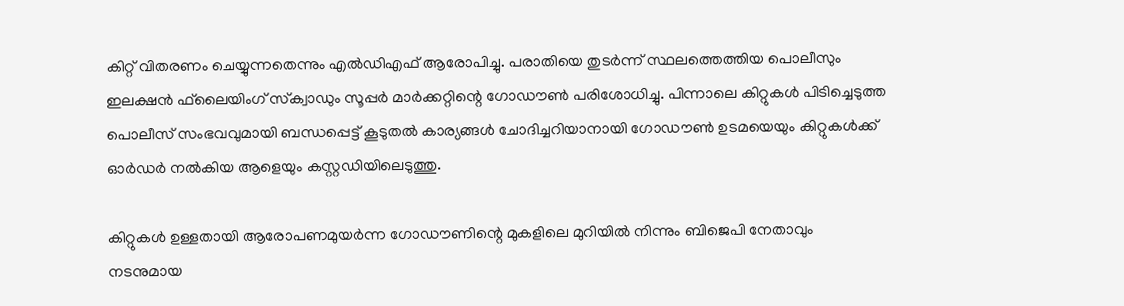കിറ്റ് വിതരണം ചെയ്യുന്നതെന്നും എല്‍ഡിഎഫ് ആരോപിച്ചു. പരാതിയെ തുടര്‍ന്ന് സ്ഥലത്തെത്തിയ പൊലീസും ഇലക്ഷന്‍ ഫ്‌ലൈയിംഗ് സ്‌ക്വാഡും സൂപ്പര്‍ മാര്‍ക്കറ്റിന്റെ ഗോഡൗണ്‍ പരിശോധിച്ചു. പിന്നാലെ കിറ്റുകള്‍ പിടിച്ചെടുത്ത പൊലീസ് സംഭവവുമായി ബന്ധപ്പെട്ട് കൂടുതല്‍ കാര്യങ്ങള്‍ ചോദിച്ചറിയാനായി ഗോഡൗണ്‍ ഉടമയെയും കിറ്റുകള്‍ക്ക് ഓര്‍ഡര്‍ നല്‍കിയ ആളെയും കസ്റ്റഡിയിലെടുത്തു.

കിറ്റുകള്‍ ഉള്ളതായി ആരോപണമുയര്‍ന്ന ഗോഡൗണിന്റെ മുകളിലെ മുറിയില്‍ നിന്നും ബിജെപി നേതാവും നടനുമായ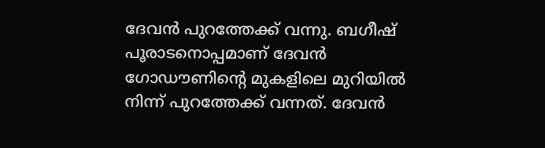ദേവന്‍ പുറത്തേക്ക് വന്നു. ബഗീഷ് പൂരാടനൊപ്പമാണ് ദേവന്‍ ഗോഡൗണിന്റെ മുകളിലെ മുറിയില്‍ നിന്ന് പുറത്തേക്ക് വന്നത്. ദേവന്‍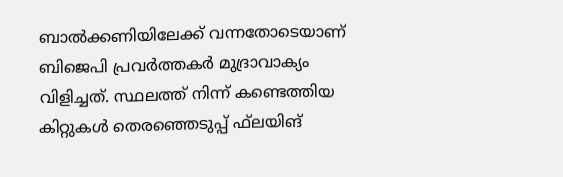ബാല്‍ക്കണിയിലേക്ക് വന്നതോടെയാണ് ബിജെപി പ്രവര്‍ത്തകര്‍ മുദ്രാവാക്യം വിളിച്ചത്. സ്ഥലത്ത് നിന്ന് കണ്ടെത്തിയ കിറ്റുകള്‍ തെരഞ്ഞെടുപ്പ് ഫ്‌ലയിങ്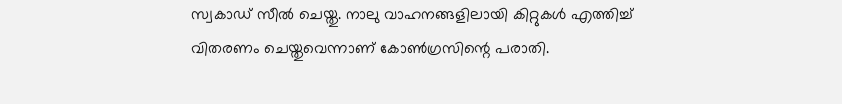സ്വകാഡ് സീല്‍ ചെയ്തു. നാലു വാഹനങ്ങളിലായി കിറ്റുകള്‍ എത്തിച്ച് വിതരണം ചെയ്തുവെന്നാണ് കോണ്‍ഗ്രസിന്റെ പരാതി.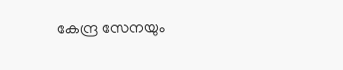കേന്ദ്ര സേനയും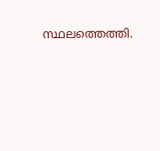സ്ഥലത്തെത്തി.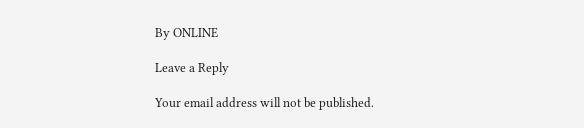By ONLINE

Leave a Reply

Your email address will not be published.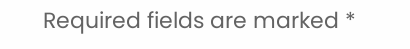Required fields are marked *